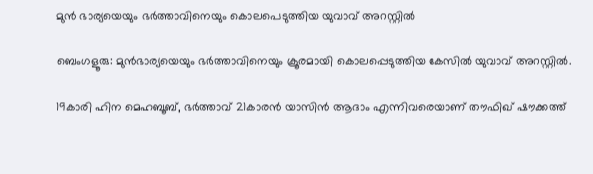മുൻ ഭാര്യയെയും ഭർത്താവിനെയും കൊലപെടുത്തിയ യുവാവ് അറസ്റ്റിൽ

ബെംഗളൂരു: മുന്‍ഭാര്യയെയും ഭര്‍ത്താവിനെയും ക്രൂരമായി കൊലപ്പെടുത്തിയ കേസില്‍ യുവാവ് അറസ്റ്റില്‍.

19കാരി ഹിന മെഹബൂബ്, ഭര്‍ത്താവ് 21കാരന്‍ യാസിന്‍ ആദാം എന്നിവരെയാണ് തൗഫിഖ് ഷൗക്കത്ത്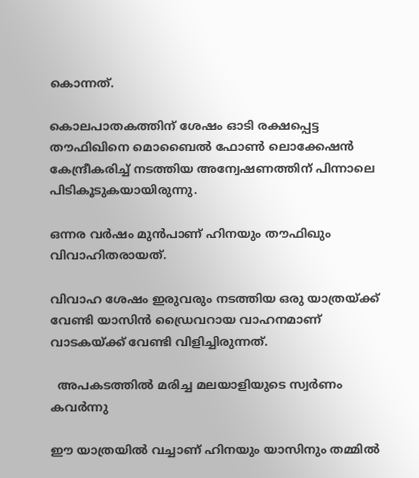കൊന്നത്.

കൊലപാതകത്തിന് ശേഷം ഓടി രക്ഷപ്പെട്ട തൗഫിഖിനെ മൊബൈല്‍ ഫോണ്‍ ലൊക്കേഷന്‍ കേന്ദ്രീകരിച്ച്‌ നടത്തിയ അന്വേഷണത്തിന് പിന്നാലെ പിടികൂടുകയായിരുന്നു.

ഒന്നര വര്‍ഷം മുന്‍പാണ് ഹിനയും തൗഫിഖും വിവാഹിതരായത്.

വിവാഹ ശേഷം ഇരുവരും നടത്തിയ ഒരു യാത്രയ്ക്ക് വേണ്ടി യാസിന്‍ ഡ്രൈവറായ വാഹനമാണ് വാടകയ്ക്ക് വേണ്ടി വിളിച്ചിരുന്നത്.

  അപകടത്തിൽ മരിച്ച മലയാളിയുടെ സ്വർണം കവർന്നു

ഈ യാത്രയില്‍ വച്ചാണ് ഹിനയും യാസിനും തമ്മില്‍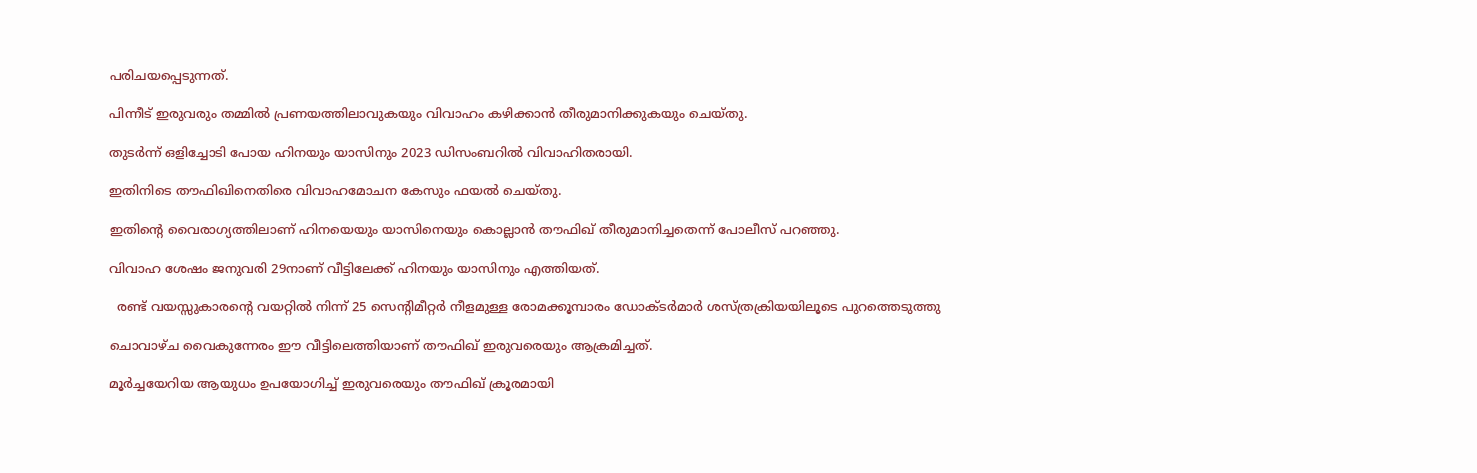പരിചയപ്പെടുന്നത്.

പിന്നീട് ഇരുവരും തമ്മില്‍ പ്രണയത്തിലാവുകയും വിവാഹം കഴിക്കാന്‍ തീരുമാനിക്കുകയും ചെയ്തു.

തുടര്‍ന്ന് ഒളിച്ചോടി പോയ ഹിനയും യാസിനും 2023 ഡിസംബറില്‍ വിവാഹിതരായി.

ഇതിനിടെ തൗഫിഖിനെതിരെ വിവാഹമോചന കേസും ഫയല്‍ ചെയ്തു.

ഇതിന്റെ വൈരാഗ്യത്തിലാണ് ഹിനയെയും യാസിനെയും കൊല്ലാന്‍ തൗഫിഖ് തീരുമാനിച്ചതെന്ന് പോലീസ് പറഞ്ഞു.

വിവാഹ ശേഷം ജനുവരി 29നാണ് വീട്ടിലേക്ക് ഹിനയും യാസിനും എത്തിയത്.

  രണ്ട് വയസ്സുകാരന്റെ വയറ്റിൽ നിന്ന് 25 സെന്റിമീറ്റർ നീളമുള്ള രോമക്കൂമ്പാരം ഡോക്ടർമാർ ശസ്ത്രക്രിയയിലൂടെ പുറത്തെടുത്തു

ചൊവാഴ്ച വൈകുന്നേരം ഈ വീട്ടിലെത്തിയാണ് തൗഫിഖ് ഇരുവരെയും ആക്രമിച്ചത്.

മൂര്‍ച്ചയേറിയ ആയുധം ഉപയോഗിച്ച്‌ ഇരുവരെയും തൗഫിഖ് ക്രൂരമായി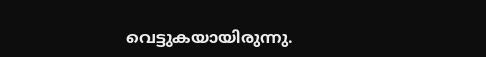വെട്ടുകയായിരുന്നു.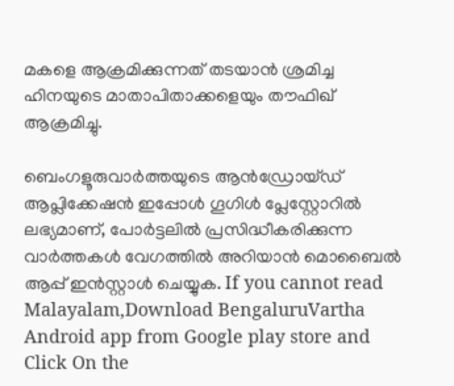മകളെ ആക്രമിക്കുന്നത് തടയാന്‍ ശ്രമിച്ച ഹിനയുടെ മാതാപിതാക്കളെയും തൗഫിഖ് ആക്രമിച്ചു.

ബെംഗളൂരുവാർത്തയുടെ ആൻഡ്രോയ്ഡ് ആപ്ലിക്കേഷൻ ഇപ്പോൾ ഗൂഗിൾ പ്ലേസ്റ്റോറിൽ ലഭ്യമാണ്, പോർട്ടലിൽ പ്രസിദ്ധീകരിക്കുന്ന വാർത്തകൾ വേഗത്തിൽ അറിയാൻ മൊബൈൽ ആപ്പ് ഇൻസ്റ്റാൾ ചെയ്യുക. If you cannot read Malayalam,Download BengaluruVartha Android app from Google play store and Click On the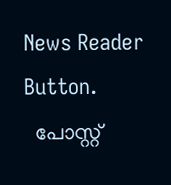News Reader Button.
  പോസ്റ്റ്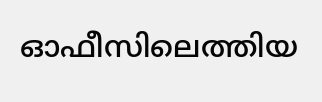ഓഫീസിലെത്തിയ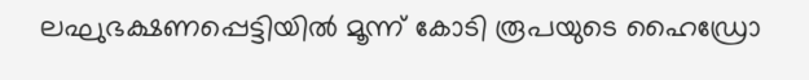ലഘുഭക്ഷണപ്പെട്ടിയിൽ മൂന്ന് കോടി രൂപയുടെ ഹൈഡ്രോ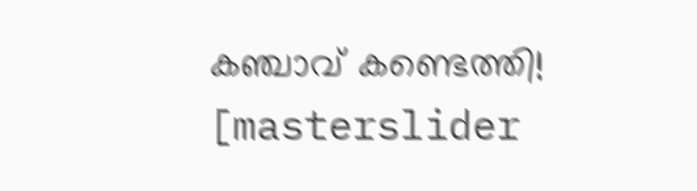കഞ്ചാവ് കണ്ടെത്തി!
[masterslider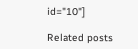id="10"]

Related posts